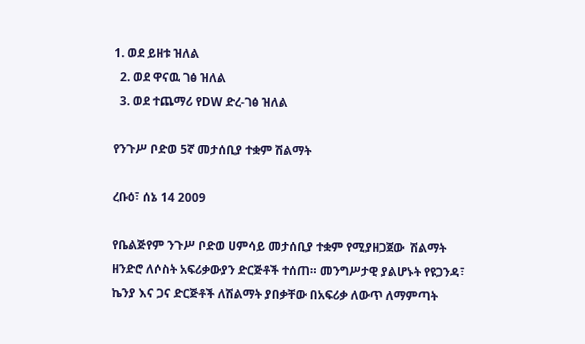1. ወደ ይዘቱ ዝለል
  2. ወደ ዋናዉ ገፅ ዝለል
  3. ወደ ተጨማሪ የDW ድረ-ገፅ ዝለል

የንጉሥ ቦድወ 5ኛ መታሰቢያ ተቋም ሽልማት

ረቡዕ፣ ሰኔ 14 2009

የቤልጅየም ንጉሥ ቦድወ ሀምሳይ መታሰቢያ ተቋም የሚያዘጋጀው  ሽልማት ዘንድሮ ለሶስት አፍሪቃውያን ድርጅቶች ተሰጠ። መንግሥታዊ ያልሆኑት የዩጋንዳ፣ ኬንያ እና ጋና ድርጅቶች ለሽልማት ያበቃቸው በአፍሪቃ ለውጥ ለማምጣት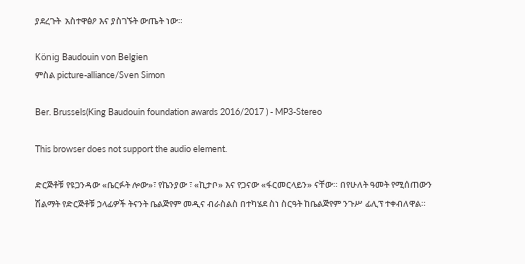ያደረጉት  አስተዋፅዖ እና ያስገኙት ውጤት ነው።

König Baudouin von Belgien
ምስል picture-alliance/Sven Simon

Ber. Brussels(King Baudouin foundation awards 2016/2017 ) - MP3-Stereo

This browser does not support the audio element.

ድርጅቶቹ የዩጋንዳው «ቤርፉት ሎው»፣ የኬንያው ፣ «ኪታቦ» እና የጋናው «ፋርመርላይን» ናቸው። በየሁለት ዓመት የሚሰጠውን ሽልማት የድርጅቶቹ ኃላፊዎች ትናንት ቤልጅየም መዲና ብራስልስ በተካሄደ ስነ ስርዓት ከቤልጅየም ንጉሥ ፊሊፕ ተቀብለዋል።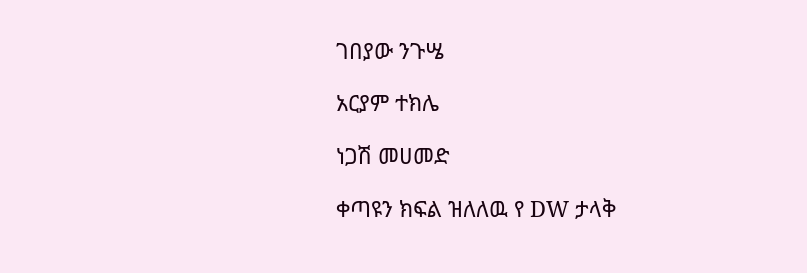ገበያው ንጉሤ

አርያም ተክሌ

ነጋሽ መሀመድ

ቀጣዩን ክፍል ዝለለዉ የ DW ታላቅ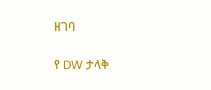ዘገባ

የ DW ታላቅ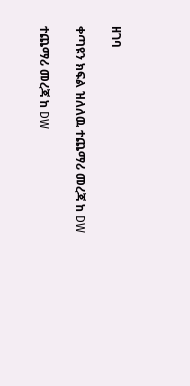ዘገባ

ቀጣዩን ክፍል ዝለለዉ ተጨማሪ መረጃ ከ DW

ተጨማሪ መረጃ ከ DW